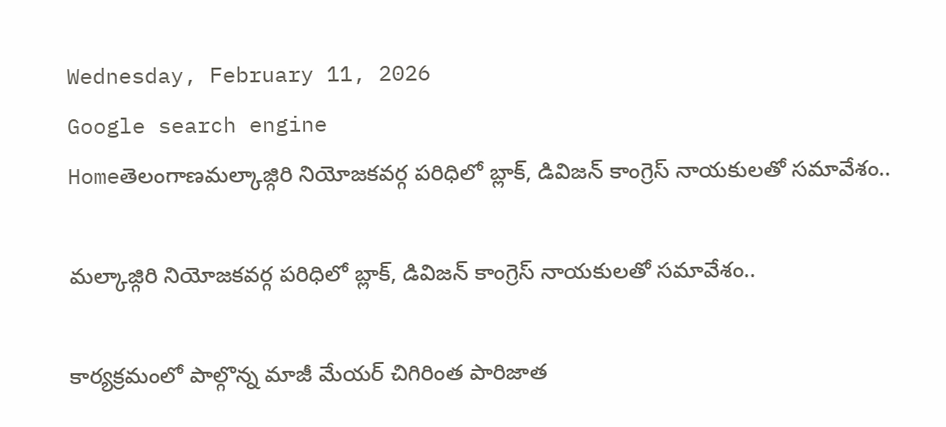Wednesday, February 11, 2026
Google search engine
Homeతెలంగాణమల్కాజ్గిరి నియోజకవర్గ పరిధిలో బ్లాక్, డివిజన్ కాంగ్రెస్ నాయకులతో సమావేశం..

మల్కాజ్గిరి నియోజకవర్గ పరిధిలో బ్లాక్, డివిజన్ కాంగ్రెస్ నాయకులతో సమావేశం..

కార్యక్రమంలో పాల్గొన్న మాజీ మేయర్ చిగిరింత పారిజాత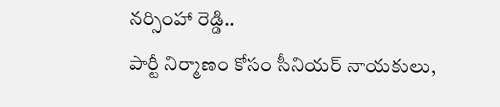నర్సింహా రెడ్డి..
పార్టీ నిర్మాణం కోసం సీనియర్ నాయకులు,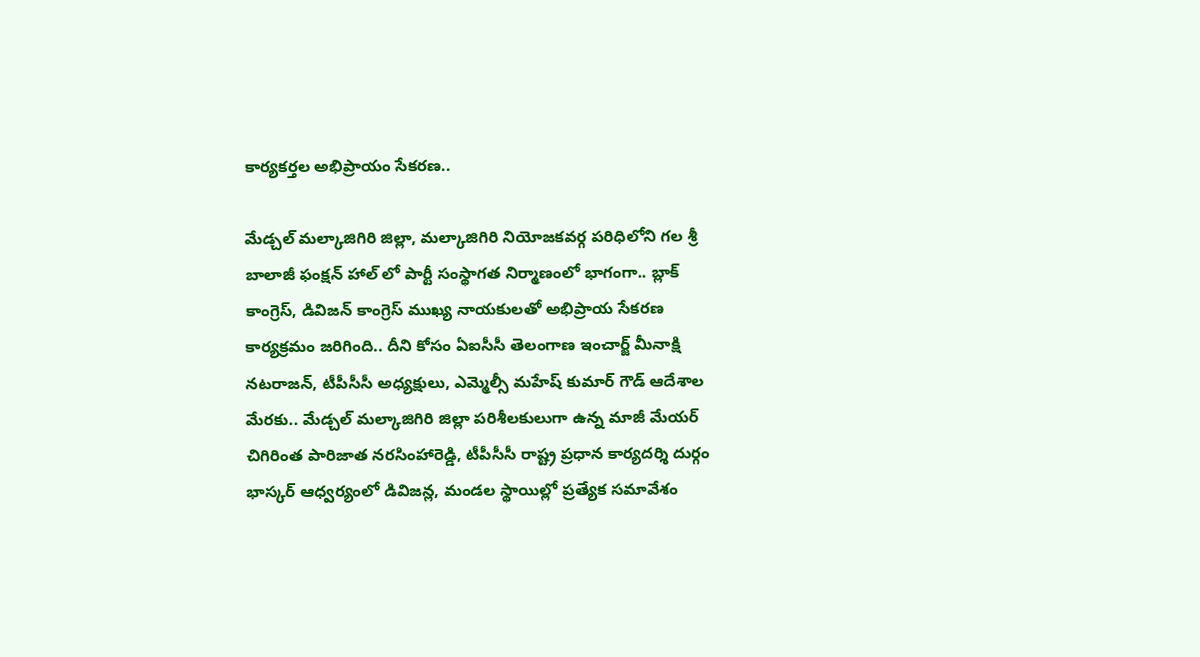కార్యకర్తల అభిప్రాయం సేకరణ..

మేడ్చల్ మల్కాజిగిరి జిల్లా, మల్కాజిగిరి నియోజకవర్గ పరిధిలోని గల శ్రీ బాలాజీ ఫంక్షన్ హాల్ లో పార్టీ సంస్థాగత నిర్మాణంలో భాగంగా.. బ్లాక్ కాంగ్రెస్, డివిజన్ కాంగ్రెస్ ముఖ్య నాయకులతో అభిప్రాయ సేకరణ కార్యక్రమం జరిగింది.. దీని కోసం ఏఐసీసీ తెలంగాణ ఇంచార్జ్ మీనాక్షి నటరాజన్, టీపీసీసీ అధ్యక్షులు, ఎమ్మెల్సీ మహేష్ కుమార్ గౌడ్ ఆదేశాల మేరకు.. మేడ్చల్ మల్కాజిగిరి జిల్లా పరిశీలకులుగా ఉన్న మాజీ మేయర్ చిగిరింత పారిజాత నరసింహారెడ్డి, టీపీసీసీ రాష్ట్ర ప్రధాన కార్యదర్శి దుర్గం భాస్కర్ ఆధ్వర్యంలో డివిజన్ల, మండల స్థాయిల్లో ప్రత్యేక సమావేశం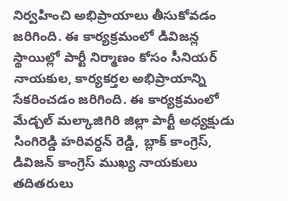నిర్వహించి అభిప్రాయాలు తీసుకోవడం జరిగింది. ఈ కార్యక్రమంలో డివిజన్ల స్థాయిల్లో పార్టీ నిర్మాణం కోసం సీనియర్ నాయకుల, కార్యకర్తల అభిప్రాయాన్ని సేకరించడం జరిగింది. ఈ కార్యక్రమంలో మేడ్చల్ మల్కాజిగిరి జిల్లా పార్టీ అధ్యక్షుడు సింగిరెడ్డి హరివర్ధన్ రెడ్డి, బ్లాక్ కాంగ్రెస్, డివిజన్ కాంగ్రెస్ ముఖ్య నాయకులు తదితరులు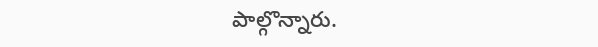పాల్గొన్నారు.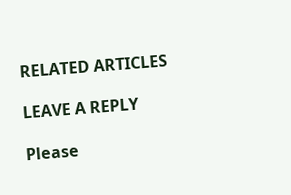RELATED ARTICLES

LEAVE A REPLY

Please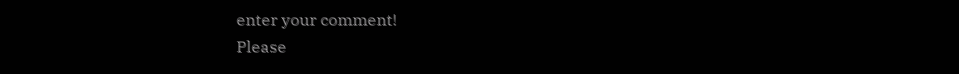enter your comment!
Please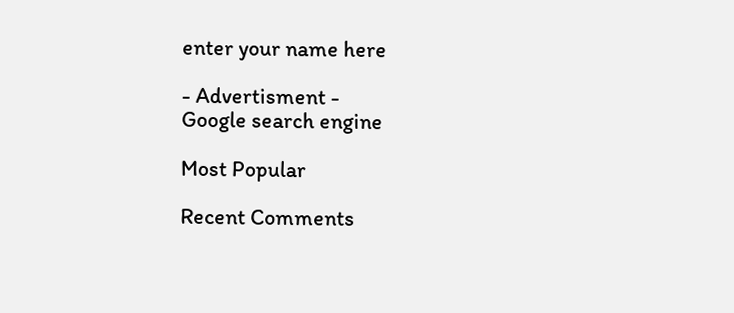enter your name here

- Advertisment -
Google search engine

Most Popular

Recent Comments